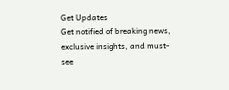Get Updates
Get notified of breaking news, exclusive insights, and must-see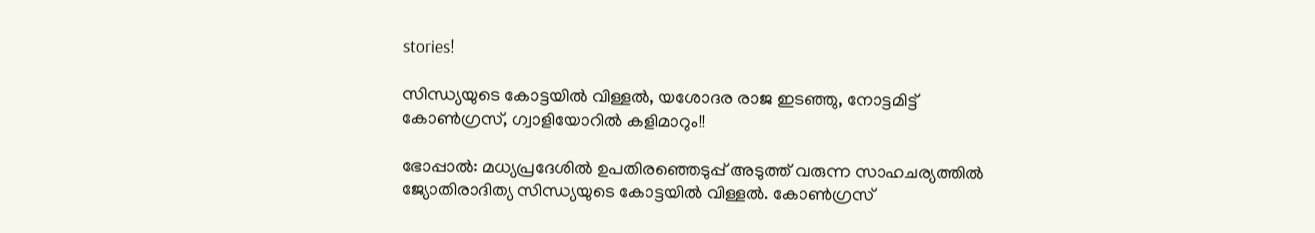stories!

സിന്ധ്യയുടെ കോട്ടയില്‍ വിള്ളല്‍, യശോദര രാജ ഇടഞ്ഞു, നോട്ടമിട്ട് കോണ്‍ഗ്രസ്, ഗ്വാളിയോറില്‍ കളിമാറും!!

ഭോപ്പാല്‍: മധ്യപ്രദേശില്‍ ഉപതിരഞ്ഞെടുപ്പ് അടുത്ത് വരുന്ന സാഹചര്യത്തില്‍ ജ്യോതിരാദിത്യ സിന്ധ്യയുടെ കോട്ടയില്‍ വിള്ളല്‍. കോണ്‍ഗ്രസ്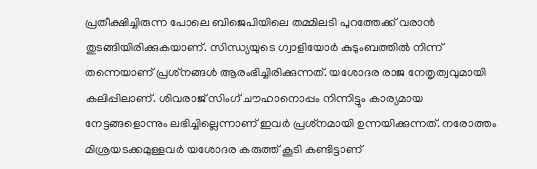പ്രതീക്ഷിച്ചിരുന്ന പോലെ ബിജെപിയിലെ തമ്മിലടി പുറത്തേക്ക് വരാന്‍ തുടങ്ങിയിരിക്കുകയാണ്. സിന്ധ്യയുടെ ഗ്വാളിയോര്‍ കുടുംബത്തില്‍ നിന്ന് തന്നെയാണ് പ്രശ്‌നങ്ങള്‍ ആരംഭിച്ചിരിക്കുന്നത്. യശോദര രാജ നേതൃത്വവുമായി കലിപ്പിലാണ്. ശിവരാജ് സിംഗ് ചൗഹാനൊപ്പം നിന്നിട്ടും കാര്യമായ നേട്ടങ്ങളൊന്നും ലഭിച്ചില്ലെന്നാണ് ഇവര്‍ പ്രശ്‌നമായി ഉന്നയിക്കുന്നത്. നരോത്തം മിശ്രയടക്കമുള്ളവര്‍ യശോദര കരുത്ത് കൂടി കണ്ടിട്ടാണ്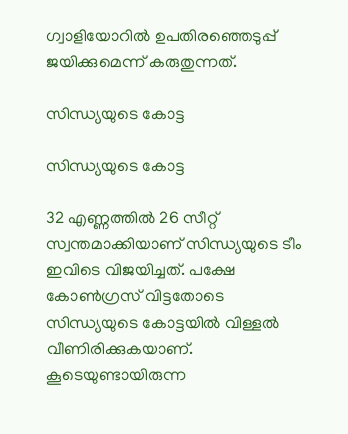ഗ്വാളിയോറില്‍ ഉപതിരഞ്ഞെടുപ്പ് ജയിക്കുമെന്ന് കരുതുന്നത്.

സിന്ധ്യയുടെ കോട്ട

സിന്ധ്യയുടെ കോട്ട

32 എണ്ണത്തില്‍ 26 സീറ്റ് സ്വന്തമാക്കിയാണ് സിന്ധ്യയുടെ ടീം ഇവിടെ വിജയിച്ചത്. പക്ഷേ കോണ്‍ഗ്രസ് വിട്ടതോടെ സിന്ധ്യയുടെ കോട്ടയില്‍ വിള്ളല്‍ വീണിരിക്കുകയാണ്. കൂടെയുണ്ടായിരുന്ന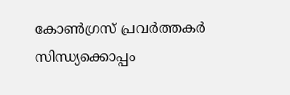കോണ്‍ഗ്രസ് പ്രവര്‍ത്തകര്‍ സിന്ധ്യക്കൊപ്പം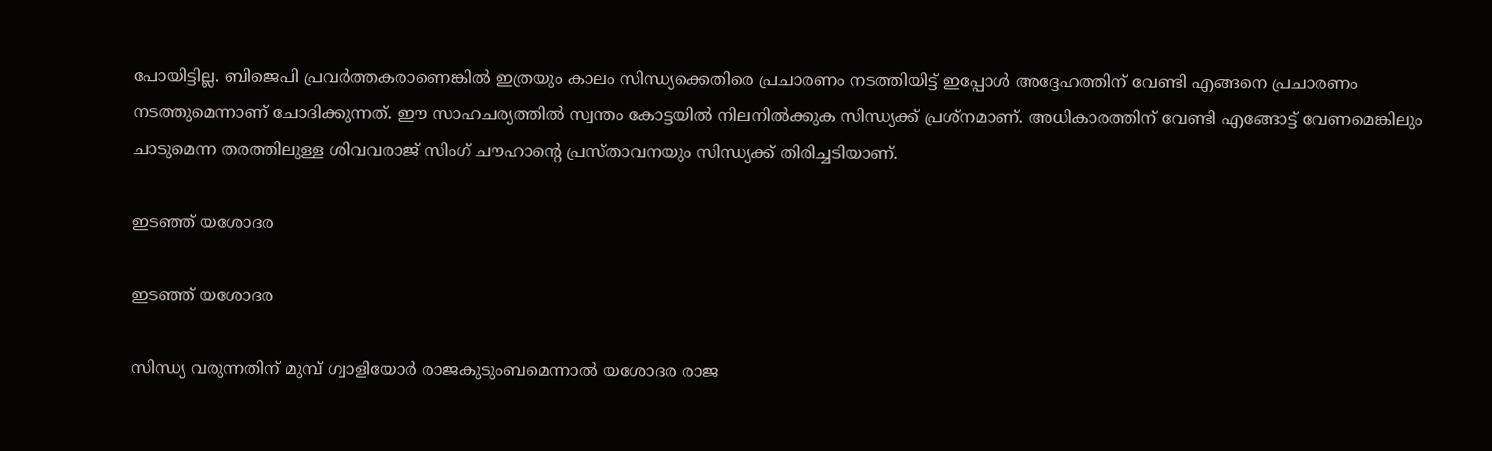പോയിട്ടില്ല. ബിജെപി പ്രവര്‍ത്തകരാണെങ്കില്‍ ഇത്രയും കാലം സിന്ധ്യക്കെതിരെ പ്രചാരണം നടത്തിയിട്ട് ഇപ്പോള്‍ അദ്ദേഹത്തിന് വേണ്ടി എങ്ങനെ പ്രചാരണം നടത്തുമെന്നാണ് ചോദിക്കുന്നത്. ഈ സാഹചര്യത്തില്‍ സ്വന്തം കോട്ടയില്‍ നിലനില്‍ക്കുക സിന്ധ്യക്ക് പ്രശ്‌നമാണ്. അധികാരത്തിന് വേണ്ടി എങ്ങോട്ട് വേണമെങ്കിലും ചാടുമെന്ന തരത്തിലുള്ള ശിവവരാജ് സിംഗ് ചൗഹാന്റെ പ്രസ്താവനയും സിന്ധ്യക്ക് തിരിച്ചടിയാണ്.

ഇടഞ്ഞ് യശോദര

ഇടഞ്ഞ് യശോദര

സിന്ധ്യ വരുന്നതിന് മുമ്പ് ഗ്വാളിയോര്‍ രാജകുടുംബമെന്നാല്‍ യശോദര രാജ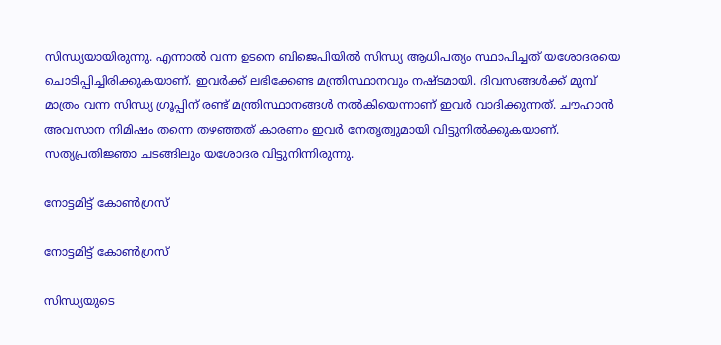സിന്ധ്യയായിരുന്നു. എന്നാല്‍ വന്ന ഉടനെ ബിജെപിയില്‍ സിന്ധ്യ ആധിപത്യം സ്ഥാപിച്ചത് യശോദരയെ ചൊടിപ്പിച്ചിരിക്കുകയാണ്. ഇവര്‍ക്ക് ലഭിക്കേണ്ട മന്ത്രിസ്ഥാനവും നഷ്ടമായി. ദിവസങ്ങള്‍ക്ക് മുമ്പ് മാത്രം വന്ന സിന്ധ്യ ഗ്രൂപ്പിന് രണ്ട് മന്ത്രിസ്ഥാനങ്ങള്‍ നല്‍കിയെന്നാണ് ഇവര്‍ വാദിക്കുന്നത്. ചൗഹാന്‍ അവസാന നിമിഷം തന്നെ തഴഞ്ഞത് കാരണം ഇവര്‍ നേതൃത്വുമായി വിട്ടുനില്‍ക്കുകയാണ്. സത്യപ്രതിജ്ഞാ ചടങ്ങിലും യശോദര വിട്ടുനിന്നിരുന്നു.

നോട്ടമിട്ട് കോണ്‍ഗ്രസ്

നോട്ടമിട്ട് കോണ്‍ഗ്രസ്

സിന്ധ്യയുടെ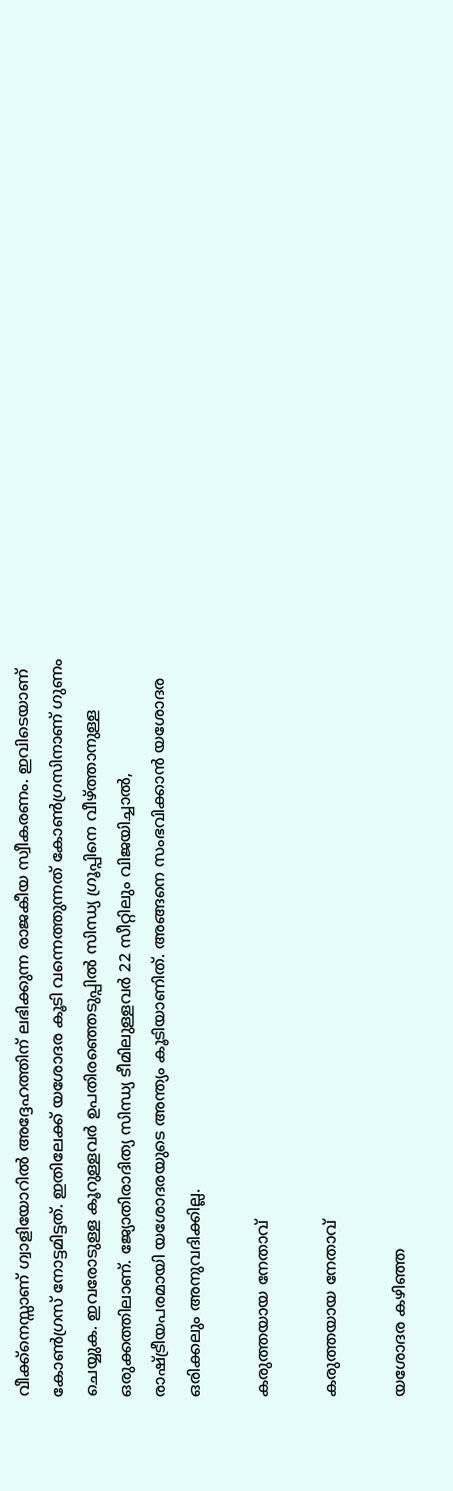വീക്ക്‌നെസ്സാണ് ഗ്വാളിയോറില്‍ അദ്ദേഹത്തിന് ലഭിക്കുന്ന രാജകീയ സ്വീകരണം. ഇവിടെയാണ് കോണ്‍ഗ്രസ് നോട്ടമിട്ടത്. ഇതിലേക്ക് യശോദര കൂടി വന്നെത്തുന്നത് കോണ്‍ഗ്രസിനാണ് ഗുണം ചെയ്യുക. ഇവരോടുള്ള കൂറുള്ളവര്‍ ഉപതിരഞ്ഞെടുപ്പില്‍ സിന്ധ്യ ഗ്രൂപ്പിനെ വീഴ്ത്താനുള്ള ഒരുക്കത്തിലാണ്. ജ്യോതിരാദിത്യ സിന്ധ്യ ടീമിലുള്ളവര്‍ 22 സീറ്റിലും വിജയിച്ചാല്‍, രാഷ്ട്രീയപരമായി യശോദരയുടെ അന്ത്യം കൂടിയാണിത്. അങ്ങനെ സംഭവിക്കാന്‍ യശോദര ഒരിക്കലും അനുവദിക്കില്ല.

കരുത്തയായ നേതാവ്

കരുത്തയായ നേതാവ്

യശോദര കഴിഞ്ഞ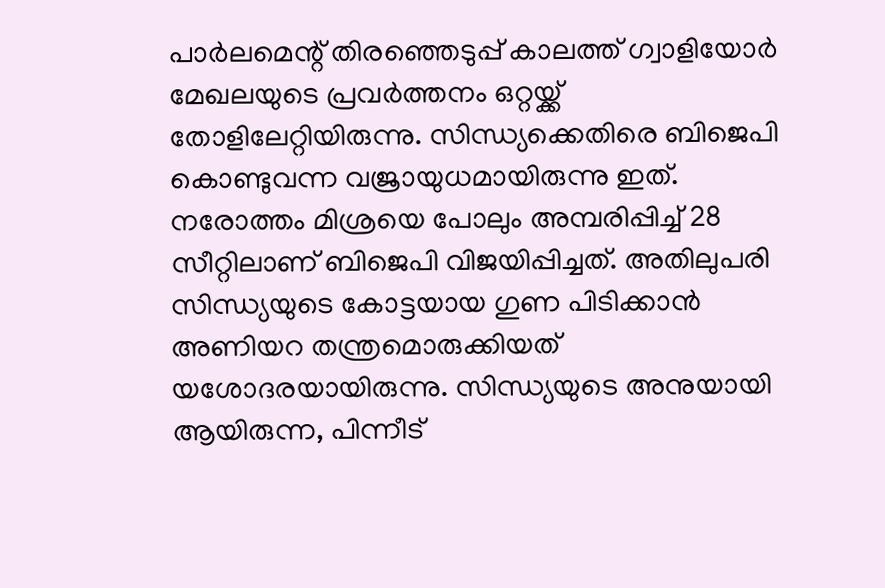പാര്‍ലമെന്റ് തിരഞ്ഞെടുപ്പ് കാലത്ത് ഗ്വാളിയോര്‍ മേഖലയുടെ പ്രവര്‍ത്തനം ഒറ്റയ്ക്ക് തോളിലേറ്റിയിരുന്നു. സിന്ധ്യക്കെതിരെ ബിജെപി കൊണ്ടുവന്ന വജ്രായുധമായിരുന്നു ഇത്. നരോത്തം മിശ്രയെ പോലും അമ്പരിപ്പിച്ച് 28 സീറ്റിലാണ് ബിജെപി വിജയിപ്പിച്ചത്. അതിലുപരി സിന്ധ്യയുടെ കോട്ടയായ ഗുണ പിടിക്കാന്‍ അണിയറ തന്ത്രമൊരുക്കിയത് യശോദരയായിരുന്നു. സിന്ധ്യയുടെ അനുയായി ആയിരുന്ന, പിന്നീട്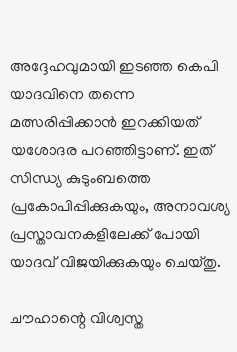അദ്ദേഹവുമായി ഇടഞ്ഞ കെപി യാദവിനെ തന്നെ മത്സരിപ്പിക്കാന്‍ ഇറക്കിയത് യശോദര പറഞ്ഞിട്ടാണ്. ഇത് സിന്ധ്യ കുടുംബത്തെ പ്രകോപിപ്പിക്കുകയും, അനാവശ്യ പ്രസ്താവനകളിലേക്ക് പോയി യാദവ് വിജയിക്കുകയും ചെയ്തു.

ചൗഹാന്റെ വിശ്വസ്ത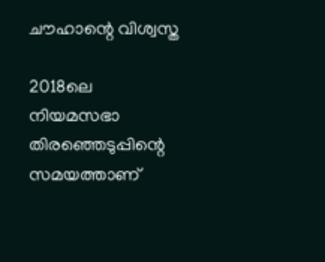ചൗഹാന്റെ വിശ്വസ്ത

2018ലെ നിയമസഭാ തിരഞ്ഞെടുപ്പിന്റെ സമയത്താണ്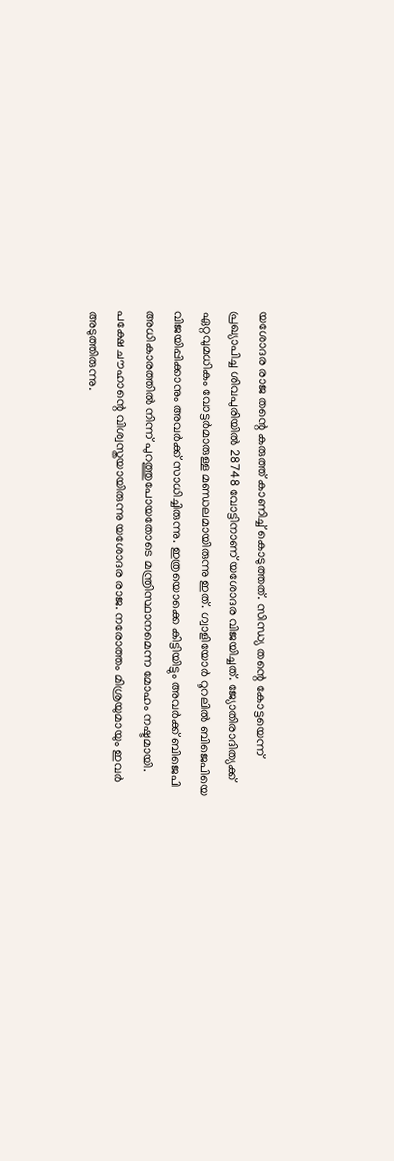യശോദര രാജ തന്റെ കരുത്ത് കാണിച്ച് കൊടുത്തത്. സിന്ധ്യ തന്റെ കോട്ടയെന്ന് പ്രഖ്യാപിച്ച ശിവപുരിയില്‍ 28748 വോട്ടിനാണ് യശോദര വിജയിച്ചത്. ജ്യോതിരാദിത്യക്ക് ഏറ്റവുമധികം വോട്ടര്‍മാരുള്ള മണ്ഡലമായിരുന്നു ഇത്. ഗ്വാളിയോര്‍ റൂറലില്‍ ബിജെപിയെ വിജയിപ്പിക്കാനും അവര്‍ക്ക് സാധിച്ചിരുന്നു. ഇത്രയൊക്കെ കിട്ടിയിട്ടും അവര്‍ക്ക് ബിജെപി അധികാരത്തില്‍ നിന്ന് പുറത്തുപോയതോടെ മന്ത്രിസ്ഥാനമെന്ന മോഹം നഷ്ടമായി. പക്ഷേ ചൗഹാന്റെ വിശ്വസ്തയായിരുന്നു യശോദര രാജ. നരോത്തം മിശ്രയുമായും ഇവര്‍ അടുത്തിരുന്നു.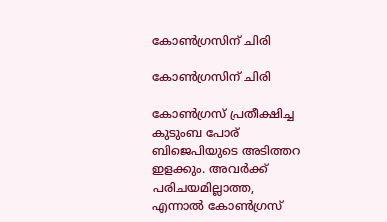കോണ്‍ഗ്രസിന് ചിരി

കോണ്‍ഗ്രസിന് ചിരി

കോണ്‍ഗ്രസ് പ്രതീക്ഷിച്ച കുടുംബ പോര് ബിജെപിയുടെ അടിത്തറ ഇളക്കും. അവര്‍ക്ക് പരിചയമില്ലാത്ത, എന്നാല്‍ കോണ്‍ഗ്രസ്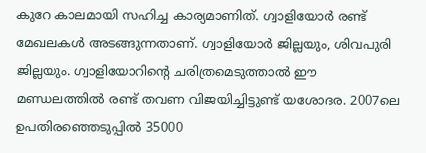കുറേ കാലമായി സഹിച്ച കാര്യമാണിത്. ഗ്വാളിയോര്‍ രണ്ട് മേഖലകള്‍ അടങ്ങുന്നതാണ്. ഗ്വാളിയോര്‍ ജില്ലയും, ശിവപുരി ജില്ലയും. ഗ്വാളിയോറിന്റെ ചരിത്രമെടുത്താല്‍ ഈ മണ്ഡലത്തില്‍ രണ്ട് തവണ വിജയിച്ചിട്ടുണ്ട് യശോദര. 2007ലെ ഉപതിരഞ്ഞെടുപ്പില്‍ 35000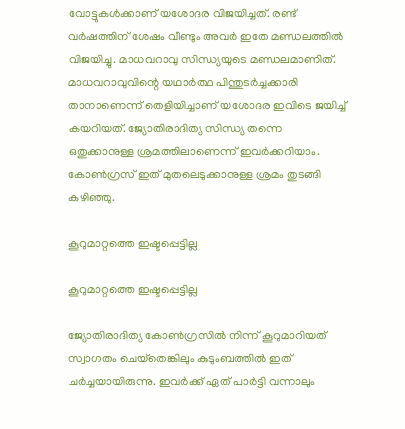വോട്ടുകള്‍ക്കാണ് യശോദര വിജയിച്ചത്. രണ്ട് വര്‍ഷത്തിന് ശേഷം വീണ്ടും അവര്‍ ഇതേ മണ്ഡലത്തില്‍ വിജയിച്ചു. മാധവറാവു സിന്ധ്യയുടെ മണ്ഡലമാണിത്. മാധവറാവുവിന്റെ യഥാര്‍ത്ഥ പിന്തുടര്‍ച്ചക്കാരി താനാണെന്ന് തെളിയിച്ചാണ് യശോദര ഇവിടെ ജയിച്ച് കയറിയത്. ജ്യോതിരാദിത്യ സിന്ധ്യ തന്നെ ഒതുക്കാനുള്ള ശ്രമത്തിലാണെന്ന് ഇവര്‍ക്കറിയാം. കോണ്‍ഗ്രസ് ഇത് മുതലെടുക്കാനുള്ള ശ്രമം തുടങ്ങി കഴിഞ്ഞു.

കൂറുമാറ്റത്തെ ഇഷ്ടപ്പെട്ടില്ല

കൂറുമാറ്റത്തെ ഇഷ്ടപ്പെട്ടില്ല

ജ്യോതിരാദിത്യ കോണ്‍ഗ്രസില്‍ നിന്ന് കൂറുമാറിയത് സ്വാഗതം ചെയ്‌തെങ്കിലും കുടുംബത്തില്‍ ഇത് ചര്‍ച്ചയായിരുന്നു. ഇവര്‍ക്ക് ഏത് പാര്‍ട്ടി വന്നാലും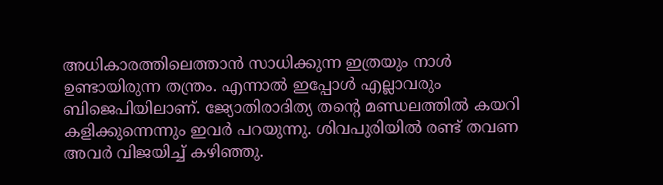അധികാരത്തിലെത്താന്‍ സാധിക്കുന്ന ഇത്രയും നാള്‍ ഉണ്ടായിരുന്ന തന്ത്രം. എന്നാല്‍ ഇപ്പോള്‍ എല്ലാവരും ബിജെപിയിലാണ്. ജ്യോതിരാദിത്യ തന്റെ മണ്ഡലത്തില്‍ കയറി കളിക്കുന്നെന്നും ഇവര്‍ പറയുന്നു. ശിവപുരിയില്‍ രണ്ട് തവണ അവര്‍ വിജയിച്ച് കഴിഞ്ഞു.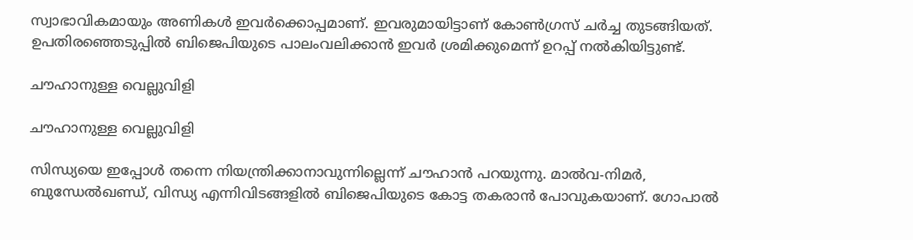സ്വാഭാവികമായും അണികള്‍ ഇവര്‍ക്കൊപ്പമാണ്. ഇവരുമായിട്ടാണ് കോണ്‍ഗ്രസ് ചര്‍ച്ച തുടങ്ങിയത്. ഉപതിരഞ്ഞെടുപ്പില്‍ ബിജെപിയുടെ പാലംവലിക്കാന്‍ ഇവര്‍ ശ്രമിക്കുമെന്ന് ഉറപ്പ് നല്‍കിയിട്ടുണ്ട്.

ചൗഹാനുള്ള വെല്ലുവിളി

ചൗഹാനുള്ള വെല്ലുവിളി

സിന്ധ്യയെ ഇപ്പോള്‍ തന്നെ നിയന്ത്രിക്കാനാവുന്നില്ലെന്ന് ചൗഹാന്‍ പറയുന്നു. മാല്‍വ-നിമര്‍, ബുന്ധേല്‍ഖണ്ഡ്, വിന്ധ്യ എന്നിവിടങ്ങളില്‍ ബിജെപിയുടെ കോട്ട തകരാന്‍ പോവുകയാണ്. ഗോപാല്‍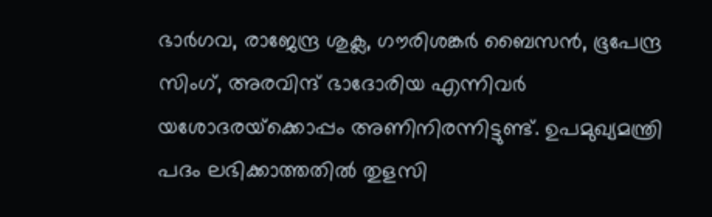ഭാര്‍ഗവ, രാജേന്ദ്ര ശുക്ല, ഗൗരിശങ്കര്‍ ബൈസന്‍, ഭൂപേന്ദ്ര സിംഗ്, അരവിന്ദ് ഭാദോരിയ എന്നിവര്‍ യശോദരയ്‌ക്കൊപ്പം അണിനിരന്നിട്ടുണ്ട്. ഉപമുഖ്യമന്ത്രി പദം ലഭിക്കാത്തതില്‍ തുളസി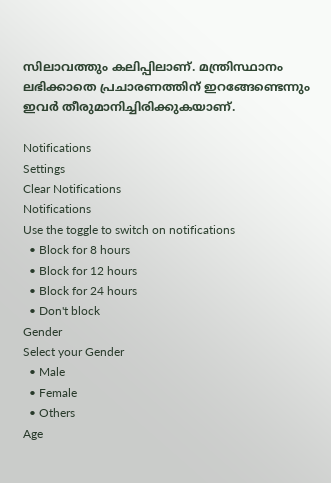സിലാവത്തും കലിപ്പിലാണ്. മന്ത്രിസ്ഥാനം ലഭിക്കാതെ പ്രചാരണത്തിന് ഇറങ്ങേണ്ടെന്നും ഇവര്‍ തീരുമാനിച്ചിരിക്കുകയാണ്.

Notifications
Settings
Clear Notifications
Notifications
Use the toggle to switch on notifications
  • Block for 8 hours
  • Block for 12 hours
  • Block for 24 hours
  • Don't block
Gender
Select your Gender
  • Male
  • Female
  • Others
Age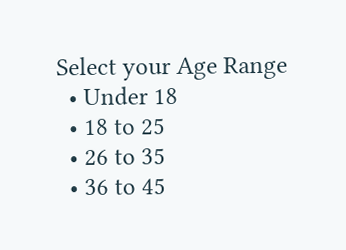Select your Age Range
  • Under 18
  • 18 to 25
  • 26 to 35
  • 36 to 45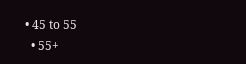• 45 to 55
  • 55+